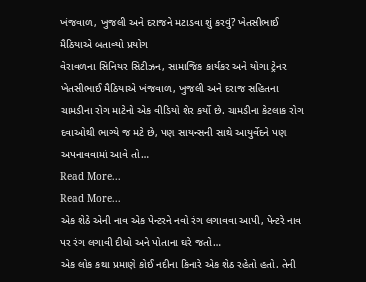ખંજવાળ, ખુજલી અને દરાજને મટાડવા શું કરવું? ખેતસીભાઈ મૈઠિયાએ બતાવ્યો પ્રયોગ
વેરાવળના સિનિયર સિટીઝન, સામાજિક કાર્યકર અને યોગા ટ્રેનર ખેતસીભાઈ મૈઠિયાએ ખંજવાળ, ખુજલી અને દરાજ સહિતના ચામડીના રોગ માટેનો એક વીડિયો શેર કર્યો છે. ચામડીના કેટલાક રોગ દવાઓથી ભાગ્યે જ મટે છે, પણ સાયન્સની સાથે આયુર્વેદને પણ અપનાવવામાં આવે તો…
Read More...
Read More...
એક શેઠે એની નાવ એક પેન્ટરને નવો રંગ લગાવવા આપી, પેન્ટરે નાવ પર રંગ લગાવી દીધો અને પોતાના ઘરે જતો…
એક લોક કથા પ્રમાણે કોઈ નદીના કિનારે એક શેઠ રહેતો હતો. તેની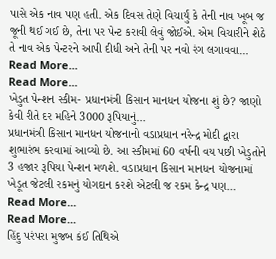પાસે એક નાવ પણ હતી. એક દિવસ તેણે વિચાર્યું કે તેની નાવ ખૂબ જ જૂની થઈ ગઈ છે, તેના પર પેન્ટ કરાવી લેવું જોઈએ. એમ વિચારીને શેઠે તે નાવ એક પેન્ટરને આપી દીધી અને તેની પર નવો રંગ લગાવવા…
Read More...
Read More...
ખેડુત પેન્શન સ્કીમ- પ્રધાનમંત્રી કિસાન માનધન યોજના શું છે? જાણો કેવી રીતે દર મહિને 3000 રૂપિયાનું…
પ્રધાનમંત્રી કિસાન માનધન યોજનાનો વડાપ્રધાન નરેન્દ્ર મોદી દ્વારા શુભારંભ કરવામાં આવ્યો છે. આ સ્કીમમાં 60 વર્ષની વય પછી ખેડુતોને 3 હજાર રૂપિયા પેન્શન મળશે. વડાપ્રધાન કિસાન માનધન યોજનામાં ખેડૂત જેટલી રકમનું યોગદાન કરશે એટલી જ રકમ કેન્દ્ર પણ…
Read More...
Read More...
હિંદુ પરંપરા મુજબ કંઈ તિથિએ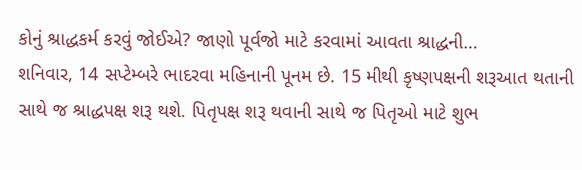કોનું શ્રાદ્ધકર્મ કરવું જોઈએ? જાણો પૂર્વજો માટે કરવામાં આવતા શ્રાદ્ધની…
શનિવાર, 14 સપ્ટેમ્બરે ભાદરવા મહિનાની પૂનમ છે. 15 મીથી કૃષ્ણપક્ષની શરૂઆત થતાની સાથે જ શ્રાદ્ધપક્ષ શરૂ થશે. પિતૃપક્ષ શરૂ થવાની સાથે જ પિતૃઓ માટે શુભ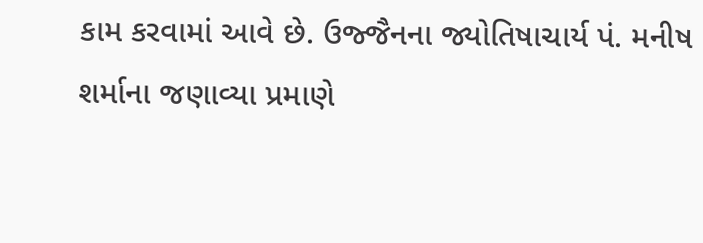કામ કરવામાં આવે છે. ઉજ્જૈનના જ્યોતિષાચાર્ય પં. મનીષ શર્માના જણાવ્યા પ્રમાણે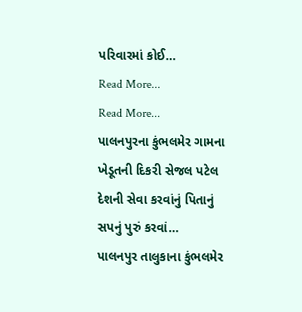પરિવારમાં કોઈ…
Read More...
Read More...
પાલનપુરના કુંભલમેર ગામના ખેડૂતની દિકરી સેજલ પટેલ દેશની સેવા કરવાંનું પિતાનું સપનું પુરું કરવાં…
પાલનપુર તાલુકાના કુંભલમેર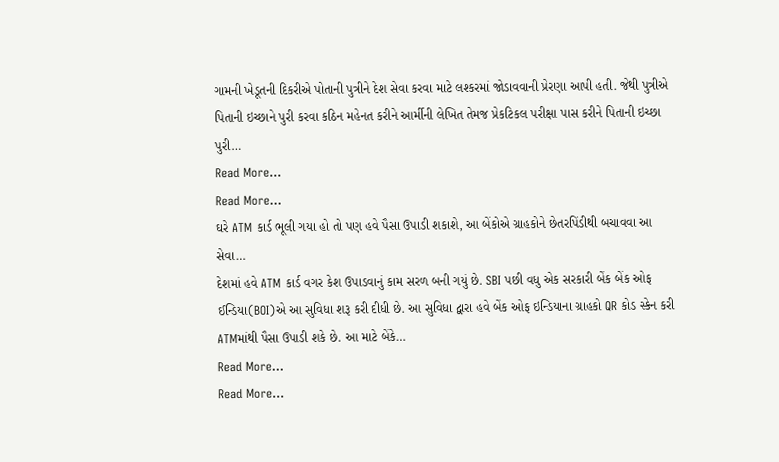ગામની ખેડૂતની દિકરીએ પોતાની પુત્રીને દેશ સેવા કરવા માટે લશ્કરમાં જોડાવવાની પ્રેરણા આપી હતી. જેથી પુત્રીએ પિતાની ઇચ્છાને પુરી કરવા કઠિન મહેનત કરીને આર્મીની લેખિત તેમજ પ્રેકટિકલ પરીક્ષા પાસ કરીને પિતાની ઇચ્છા પુરી…
Read More...
Read More...
ઘરે ATM કાર્ડ ભૂલી ગયા હો તો પણ હવે પૈસા ઉપાડી શકાશે, આ બેંકોએ ગ્રાહકોને છેતરપિંડીથી બચાવવા આ સેવા…
દેશમાં હવે ATM કાર્ડ વગર કેશ ઉપાડવાનું કામ સરળ બની ગયું છે. SBI પછી વધુ એક સરકારી બેંક બેંક ઓફ ઈન્ડિયા(BOI)એ આ સુવિધા શરૂ કરી દીધી છે. આ સુવિધા દ્વારા હવે બેંક ઓફ ઇન્ડિયાના ગ્રાહકો QR કોડ સ્કેન કરી ATMમાંથી પૈસા ઉપાડી શકે છે. આ માટે બેંકે…
Read More...
Read More...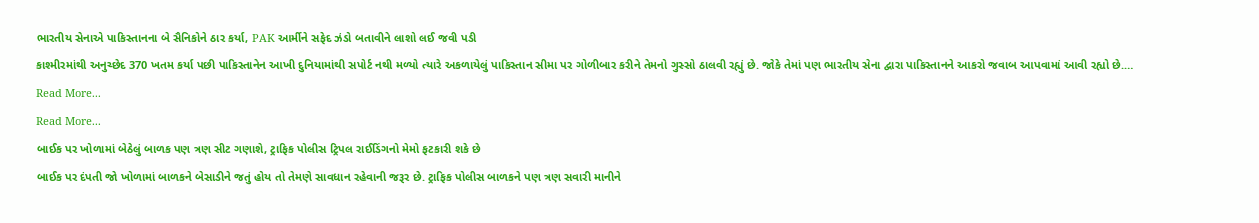ભારતીય સેનાએ પાકિસ્તાનના બે સૈનિકોને ઠાર કર્યા, PAK આર્મીને સફેદ ઝંડો બતાવીને લાશો લઈ જવી પડી
કાશ્મીરમાંથી અનુચ્છેદ 370 ખતમ કર્યા પછી પાકિસ્તાનેન આખી દુનિયામાંથી સપોર્ટ નથી મળ્યો ત્યારે અકળાયેલું પાકિસ્તાન સીમા પર ગોળીબાર કરીને તેમનો ગુસ્સો ઠાલવી રહ્યું છે. જોકે તેમાં પણ ભારતીય સેના દ્વારા પાકિસ્તાનને આકરો જવાબ આપવામાં આવી રહ્યો છે.…
Read More...
Read More...
બાઈક પર ખોળામાં બેઠેલું બાળક પણ ત્રણ સીટ ગણાશે, ટ્રાફિક પોલીસ ટ્રિપલ રાઈડિંગનો મેમો ફટકારી શકે છે
બાઈક પર દંપતી જો ખોળામાં બાળકને બેસાડીને જતું હોય તો તેમણે સાવધાન રહેવાની જરૂર છે. ટ્રાફિક પોલીસ બાળકને પણ ત્રણ સવારી માનીને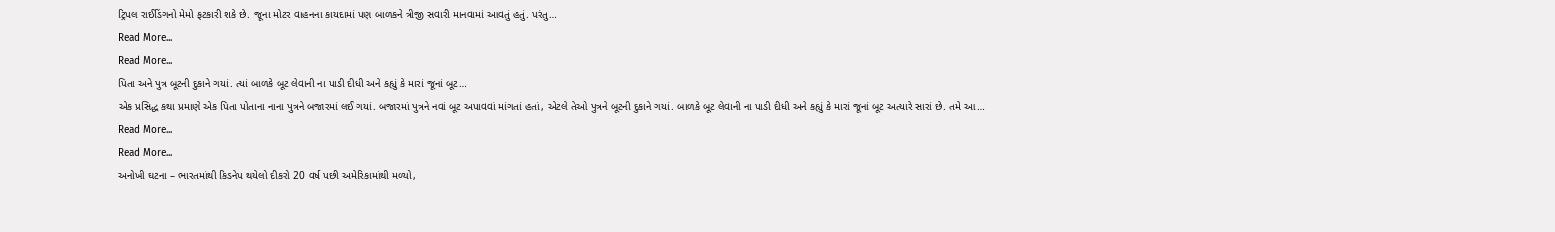ટ્રિપલ રાઈડિંગનો મેમો ફટકારી શકે છે. જૂના મોટર વાહનના કાયદામાં પણ બાળકને ત્રીજી સવારી માનવામાં આવતું હતું. પરંતુ…
Read More...
Read More...
પિતા અને પુત્ર બૂટની દુકાને ગયાં. ત્યાં બાળકે બૂટ લેવાની ના પાડી દીધી અને કહ્યું કે મારાં જૂનાં બૂટ…
એક પ્રસિદ્ધ કથા પ્રમાણે એક પિતા પોતાના નાના પુત્રને બજારમાં લઈ ગયાં. બજારમાં પુત્રને નવાં બૂટ અપાવવાં માંગતાં હતાં, એટલે તેઓ પુત્રને બૂટની દુકાને ગયાં. બાળકે બૂટ લેવાની ના પાડી દીધી અને કહ્યું કે મારાં જૂનાં બૂટ અત્યારે સારાં છે. તમે આ…
Read More...
Read More...
અનોખી ઘટના – ભારતમાંથી કિડનેપ થયેલો દીકરો 20 વર્ષ પછી અમેરિકામાંથી મળ્યો,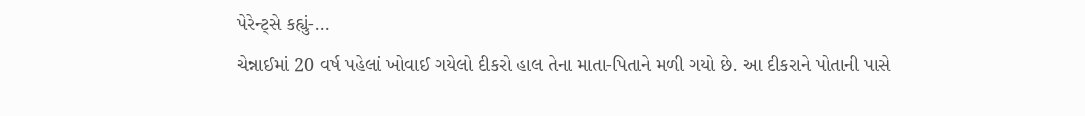પેરેન્ટ્સે કહ્યું-…
ચેન્નાઈમાં 20 વર્ષ પહેલાં ખોવાઈ ગયેલો દીકરો હાલ તેના માતા-પિતાને મળી ગયો છે. આ દીકરાને પોતાની પાસે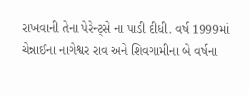રાખવાની તેના પેરેન્ટ્સે ના પાડી દીધી. વર્ષ 1999માં ચેન્નાઈના નાગેશ્વર રાવ અને શિવગામીના બે વર્ષના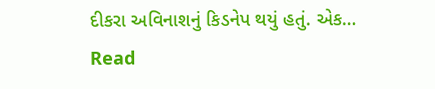દીકરા અવિનાશનું કિડનેપ થયું હતું. એક…
Read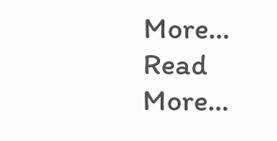More...
Read More...